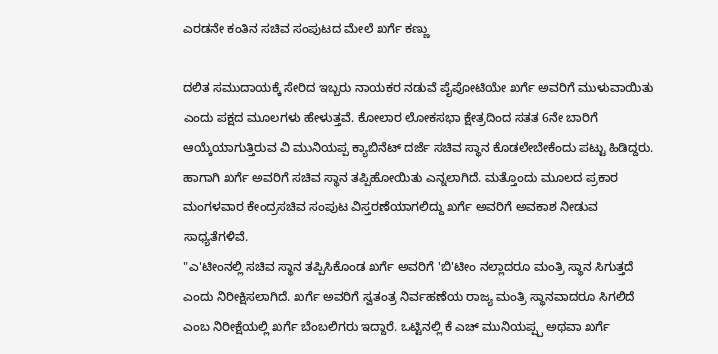ಎರಡನೇ ಕಂತಿನ ಸಚಿವ ಸಂಪುಟದ ಮೇಲೆ ಖರ್ಗೆ ಕಣ್ಣು

ದಲಿತ ಸಮುದಾಯಕ್ಕೆ ಸೇರಿದ ಇಬ್ಬರು ನಾಯಕರ ನಡುವೆ ಪೈಪೋಟಿಯೇ ಖರ್ಗೆ ಅವರಿಗೆ ಮುಳುವಾಯಿತು ಎಂದು ಪಕ್ಷದ ಮೂಲಗಳು ಹೇಳುತ್ತವೆ. ಕೋಲಾರ ಲೋಕಸಭಾ ಕ್ಷೇತ್ರದಿಂದ ಸತತ 6ನೇ ಬಾರಿಗೆ ಆಯ್ಕೆಯಾಗುತ್ತಿರುವ ವಿ ಮುನಿಯಪ್ಪ ಕ್ಯಾಬಿನೆಟ್ ದರ್ಜೆ ಸಚಿವ ಸ್ಥಾನ ಕೊಡಲೇಬೇಕೆಂದು ಪಟ್ಟು ಹಿಡಿದ್ದರು. ಹಾಗಾಗಿ ಖರ್ಗೆ ಅವರಿಗೆ ಸಚಿವ ಸ್ಥಾನ ತಪ್ಪಿಹೋಯಿತು ಎನ್ನಲಾಗಿದೆ. ಮತ್ತೊಂದು ಮೂಲದ ಪ್ರಕಾರ ಮಂಗಳವಾರ ಕೇಂದ್ರಸಚಿವ ಸಂಪುಟ ವಿಸ್ತರಣೆಯಾಗಲಿದ್ದು ಖರ್ಗೆ ಅವರಿಗೆ ಅವಕಾಶ ನೀಡುವ ಸಾಧ್ಯತೆಗಳಿವೆ.
"ಎ'ಟೀಂನಲ್ಲಿ ಸಚಿವ ಸ್ಥಾನ ತಪ್ಪಿಸಿಕೊಂಡ ಖರ್ಗೆ ಅವರಿಗೆ 'ಬಿ'ಟೀಂ ನಲ್ಲಾದರೂ ಮಂತ್ರಿ ಸ್ಥಾನ ಸಿಗುತ್ತದೆ ಎಂದು ನಿರೀಕ್ಷಿಸಲಾಗಿದೆ. ಖರ್ಗೆ ಅವರಿಗೆ ಸ್ವತಂತ್ರ ನಿರ್ವಹಣೆಯ ರಾಜ್ಯ ಮಂತ್ರಿ ಸ್ಥಾನವಾದರೂ ಸಿಗಲಿದೆ ಎಂಬ ನಿರೀಕ್ಷೆಯಲ್ಲಿ ಖರ್ಗೆ ಬೆಂಬಲಿಗರು ಇದ್ದಾರೆ. ಒಟ್ಟಿನಲ್ಲಿ ಕೆ ಎಚ್ ಮುನಿಯಪ್ಪ್ಪ ಅಥವಾ ಖರ್ಗೆ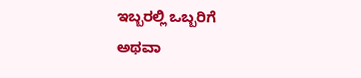ಇಬ್ಬರಲ್ಲಿ ಒಬ್ಬರಿಗೆ ಅಥವಾ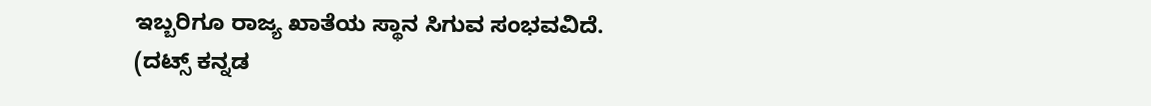ಇಬ್ಬರಿಗೂ ರಾಜ್ಯ ಖಾತೆಯ ಸ್ಥಾನ ಸಿಗುವ ಸಂಭವವಿದೆ.
(ದಟ್ಸ್ ಕನ್ನಡ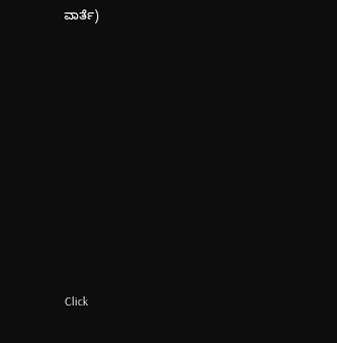ವಾರ್ತೆ)












Click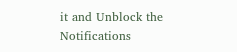it and Unblock the Notifications